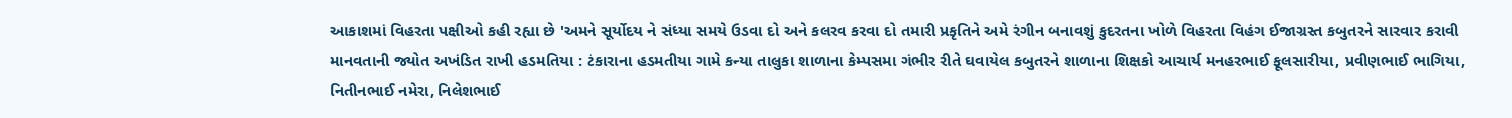આકાશમાં વિહરતા પક્ષીઓ કહી રહ્યા છે 'અમને સૂર્યોદય ને સંધ્યા સમયે ઉડવા દો અને કલરવ કરવા દો તમારી પ્રકૃતિને અમે રંગીન બનાવશું કુદરતના ખોળે વિહરતા વિહંગ ઈજાગ્રસ્ત કબુતરને સારવાર કરાવી માનવતાની જ્યોત અખંડિત રાખી હડમતિયા : ટંકારાના હડમતીયા ગામે કન્યા તાલુકા શાળાના કેમ્પસમા ગંભીર રીતે ઘવાયેલ કબુતરને શાળાના શિક્ષકો આચાર્ય મનહરભાઈ ફૂલસારીયા, પ્રવીણભાઈ ભાગિયા, નિતીનભાઈ નમેરા, નિલેશભાઈ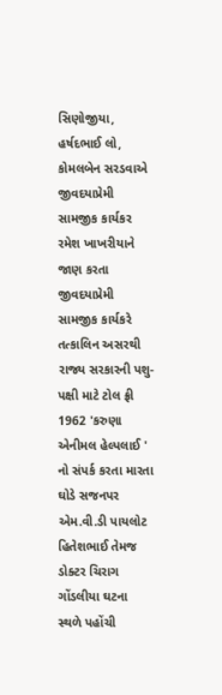સિણોજીયા, હર્ષદભાઈ લો, કોમલબેન સરડવાએ જીવદયાપ્રેમી સામજીક કાર્યકર રમેશ ખાખરીયાને જાણ કરતા જીવદયાપ્રેમી સામજીક કાર્યકરે તત્કાલિન અસરથી રાજ્ય સરકારની પશુ-પક્ષી માટે ટોલ ફ્રી 1962 'કરુણા એનીમલ હેલ્પલાઈ ' નો સંપર્ક કરતા મારતા ઘોડે સજનપર એમ.વી.ડી પાયલોટ હિતેશભાઈ તેમજ ડોક્ટર ચિરાગ ગોંડલીયા ઘટના સ્થળે પહોંચી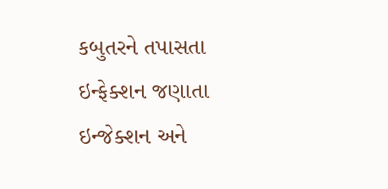કબુતરને તપાસતા ઇન્ફેક્શન જણાતા ઇન્જેક્શન અને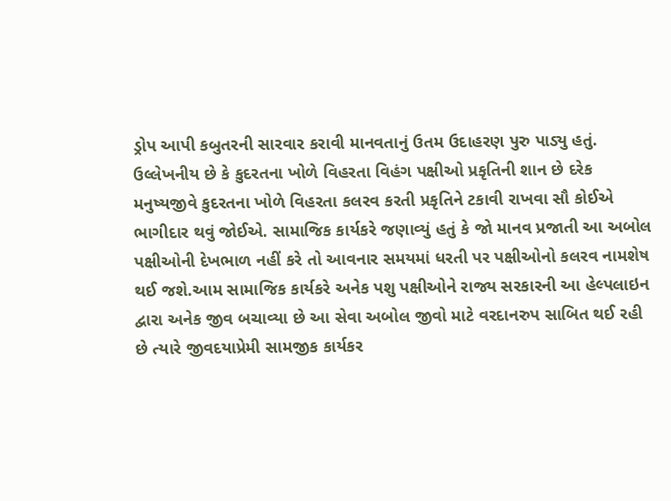ડ્રોપ આપી કબુતરની સારવાર કરાવી માનવતાનું ઉતમ ઉદાહરણ પુરુ પાડ્યુ હતું. ઉલ્લેખનીય છે કે કુદરતના ખોળે વિહરતા વિહંગ પક્ષીઓ પ્રકૃતિની શાન છે દરેક મનુષ્યજીવે કુદરતના ખોળે વિહરતા કલરવ કરતી પ્રકૃતિને ટકાવી રાખવા સૌ કોઈએ ભાગીદાર થવું જોઈએ. સામાજિક કાર્યકરે જણાવ્યું હતું કે જો માનવ પ્રજાતી આ અબોલ પક્ષીઓની દેખભાળ નહીં કરે તો આવનાર સમયમાં ધરતી પર પક્ષીઓનો કલરવ નામશેષ થઈ જશે.આમ સામાજિક કાર્યકરે અનેક પશુ પક્ષીઓને રાજ્ય સરકારની આ હેલ્પલાઇન દ્વારા અનેક જીવ બચાવ્યા છે આ સેવા અબોલ જીવો માટે વરદાનરુપ સાબિત થઈ રહી છે ત્યારે જીવદયાપ્રેમી સામજીક કાર્યકર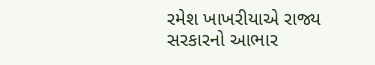રમેશ ખાખરીયાએ રાજ્ય સરકારનો આભાર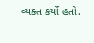વ્યક્ત કર્યો હતો.